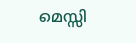മെസ്സി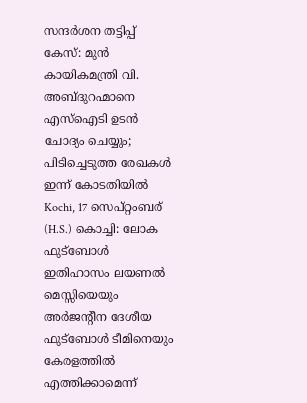സന്ദർശന തട്ടിപ്പ് കേസ്: മുൻ കായികമന്ത്രി വി. അബ്ദുറഹ്മാനെ എസ്ഐടി ഉടൻ ചോദ്യം ചെയ്യും; പിടിച്ചെടുത്ത രേഖകൾ ഇന്ന് കോടതിയിൽ
Kochi, 17 സെപ്റ്റംബര് (H.S.) കൊച്ചി: ലോക ഫുട്ബോൾ ഇതിഹാസം ലയണൽ മെസ്സിയെയും അർജന്റീന ദേശീയ ഫുട്ബോൾ ടീമിനെയും കേരളത്തിൽ എത്തിക്കാമെന്ന്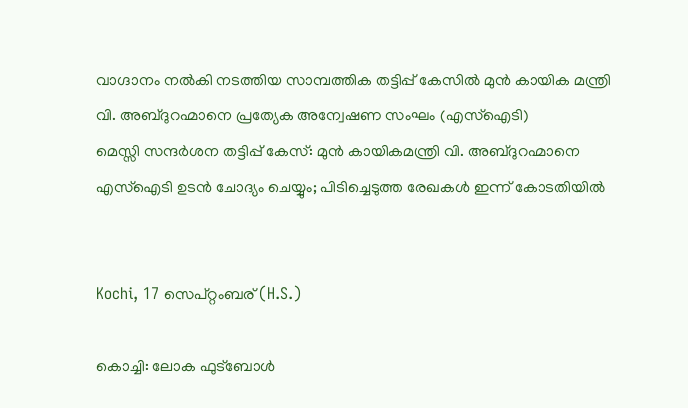വാഗ്ദാനം നൽകി നടത്തിയ സാമ്പത്തിക തട്ടിപ്പ് കേസിൽ മുൻ കായിക മന്ത്രി വി. അബ്ദുറഹ്മാനെ പ്രത്യേക അന്വേഷണ സംഘം (എസ്ഐടി)
മെസ്സി സന്ദർശന തട്ടിപ്പ് കേസ്: മുൻ കായികമന്ത്രി വി. അബ്ദുറഹ്മാനെ എസ്ഐടി ഉടൻ ചോദ്യം ചെയ്യും; പിടിച്ചെടുത്ത രേഖകൾ ഇന്ന് കോടതിയിൽ


Kochi, 17 സെപ്റ്റംബര് (H.S.)

കൊച്ചി: ലോക ഫുട്ബോൾ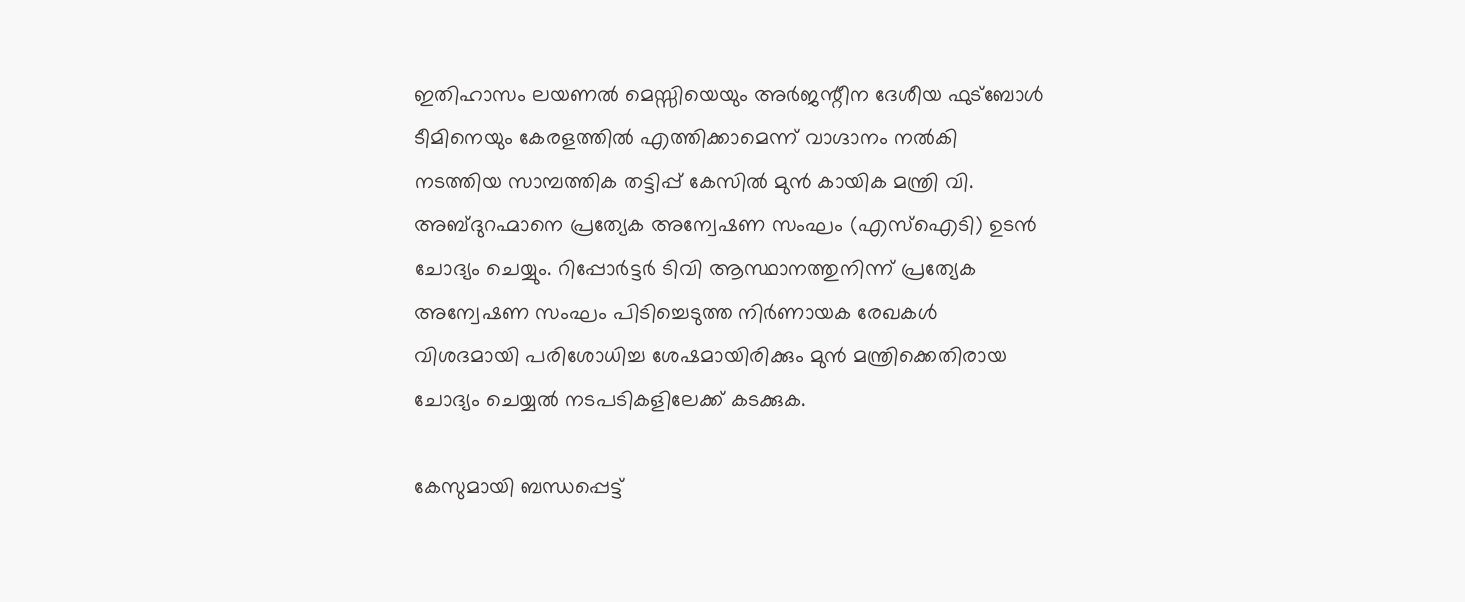ഇതിഹാസം ലയണൽ മെസ്സിയെയും അർജന്റീന ദേശീയ ഫുട്ബോൾ ടീമിനെയും കേരളത്തിൽ എത്തിക്കാമെന്ന് വാഗ്ദാനം നൽകി നടത്തിയ സാമ്പത്തിക തട്ടിപ്പ് കേസിൽ മുൻ കായിക മന്ത്രി വി. അബ്ദുറഹ്മാനെ പ്രത്യേക അന്വേഷണ സംഘം (എസ്ഐടി) ഉടൻ ചോദ്യം ചെയ്യും. റിപ്പോർട്ടർ ടിവി ആസ്ഥാനത്തുനിന്ന് പ്രത്യേക അന്വേഷണ സംഘം പിടിച്ചെടുത്ത നിർണായക രേഖകൾ വിശദമായി പരിശോധിച്ച ശേഷമായിരിക്കും മുൻ മന്ത്രിക്കെതിരായ ചോദ്യം ചെയ്യൽ നടപടികളിലേക്ക് കടക്കുക.

കേസുമായി ബന്ധപ്പെട്ട്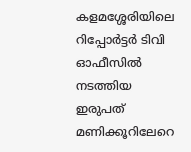കളമശ്ശേരിയിലെ റിപ്പോർട്ടർ ടിവി ഓഫീസിൽ നടത്തിയ ഇരുപത് മണിക്കൂറിലേറെ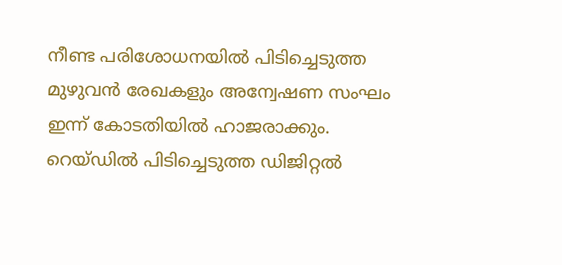നീണ്ട പരിശോധനയിൽ പിടിച്ചെടുത്ത മുഴുവൻ രേഖകളും അന്വേഷണ സംഘം ഇന്ന് കോടതിയിൽ ഹാജരാക്കും. റെയ്ഡിൽ പിടിച്ചെടുത്ത ഡിജിറ്റൽ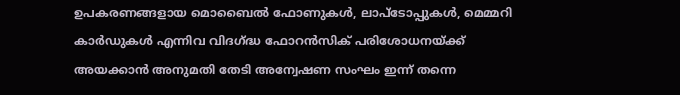ഉപകരണങ്ങളായ മൊബൈൽ ഫോണുകൾ, ലാപ്ടോപ്പുകൾ, മെമ്മറി കാർഡുകൾ എന്നിവ വിദഗ്ദ്ധ ഫോറൻസിക് പരിശോധനയ്ക്ക് അയക്കാൻ അനുമതി തേടി അന്വേഷണ സംഘം ഇന്ന് തന്നെ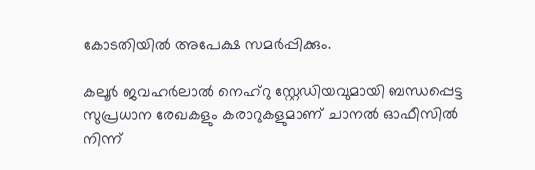കോടതിയിൽ അപേക്ഷ സമർപ്പിക്കും.

കലൂർ ജവഹർലാൽ നെഹ്റു സ്റ്റേഡിയവുമായി ബന്ധപ്പെട്ട സുപ്രധാന രേഖകളും കരാറുകളുമാണ് ചാനൽ ഓഫീസിൽ നിന്ന്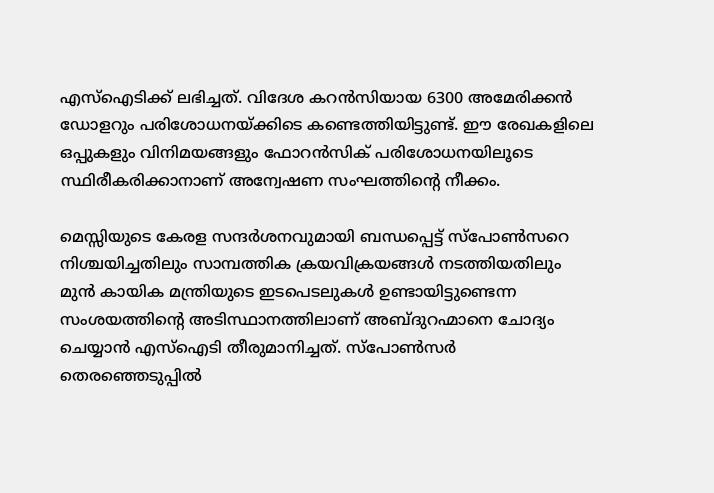എസ്ഐടിക്ക് ലഭിച്ചത്. വിദേശ കറൻസിയായ 6300 അമേരിക്കൻ ഡോളറും പരിശോധനയ്ക്കിടെ കണ്ടെത്തിയിട്ടുണ്ട്. ഈ രേഖകളിലെ ഒപ്പുകളും വിനിമയങ്ങളും ഫോറൻസിക് പരിശോധനയിലൂടെ സ്ഥിരീകരിക്കാനാണ് അന്വേഷണ സംഘത്തിന്റെ നീക്കം.

മെസ്സിയുടെ കേരള സന്ദർശനവുമായി ബന്ധപ്പെട്ട് സ്പോൺസറെ നിശ്ചയിച്ചതിലും സാമ്പത്തിക ക്രയവിക്രയങ്ങൾ നടത്തിയതിലും മുൻ കായിക മന്ത്രിയുടെ ഇടപെടലുകൾ ഉണ്ടായിട്ടുണ്ടെന്ന സംശയത്തിന്റെ അടിസ്ഥാനത്തിലാണ് അബ്ദുറഹ്മാനെ ചോദ്യം ചെയ്യാൻ എസ്ഐടി തീരുമാനിച്ചത്. സ്പോൺസർ തെരഞ്ഞെടുപ്പിൽ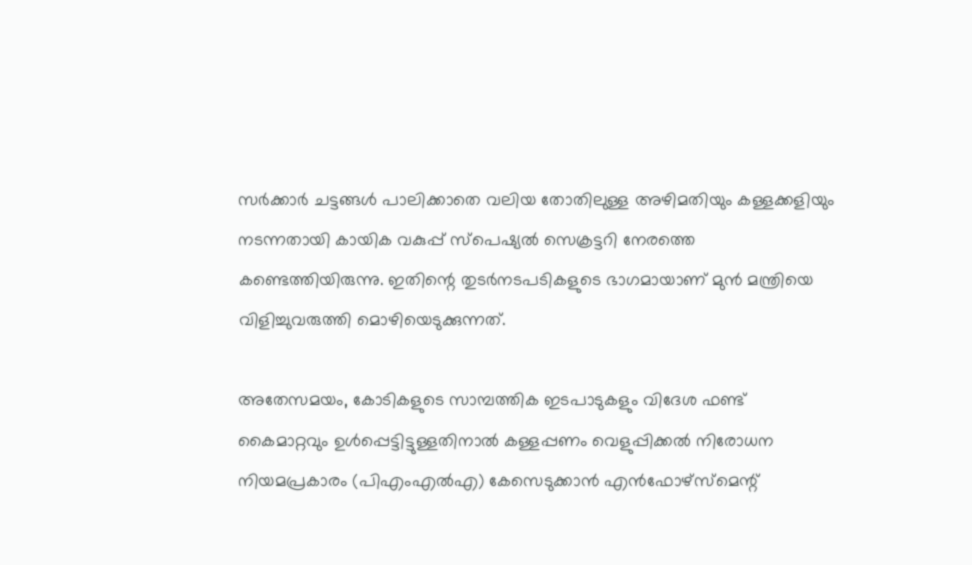സർക്കാർ ചട്ടങ്ങൾ പാലിക്കാതെ വലിയ തോതിലുള്ള അഴിമതിയും കള്ളക്കളിയും നടന്നതായി കായിക വകുപ്പ് സ്പെഷ്യൽ സെക്രട്ടറി നേരത്തെ കണ്ടെത്തിയിരുന്നു. ഇതിന്റെ തുടർനടപടികളുടെ ഭാഗമായാണ് മുൻ മന്ത്രിയെ വിളിച്ചുവരുത്തി മൊഴിയെടുക്കുന്നത്.

അതേസമയം, കോടികളുടെ സാമ്പത്തിക ഇടപാടുകളും വിദേശ ഫണ്ട് കൈമാറ്റവും ഉൾപ്പെട്ടിട്ടുള്ളതിനാൽ കള്ളപ്പണം വെളുപ്പിക്കൽ നിരോധന നിയമപ്രകാരം (പിഎംഎൽഎ) കേസെടുക്കാൻ എൻഫോഴ്സ്മെന്റ്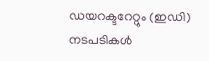ഡയറക്ടറേറ്റും (ഇഡി) നടപടികൾ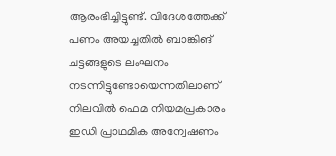ആരംഭിച്ചിട്ടുണ്ട്. വിദേശത്തേക്ക് പണം അയച്ചതിൽ ബാങ്കിങ് ചട്ടങ്ങളുടെ ലംഘനം നടന്നിട്ടുണ്ടോയെന്നതിലാണ് നിലവിൽ ഫെമ നിയമപ്രകാരം ഇഡി പ്രാഥമിക അന്വേഷണം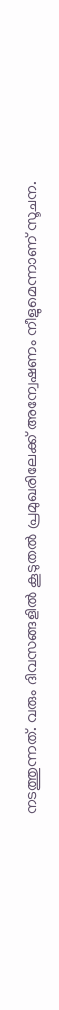നടത്തുന്നത്. വരും ദിവസങ്ങളിൽ കൂടുതൽ പ്രമുഖരിലേക്ക് അന്വേഷണം നീളുമെന്നാണ് സൂചന.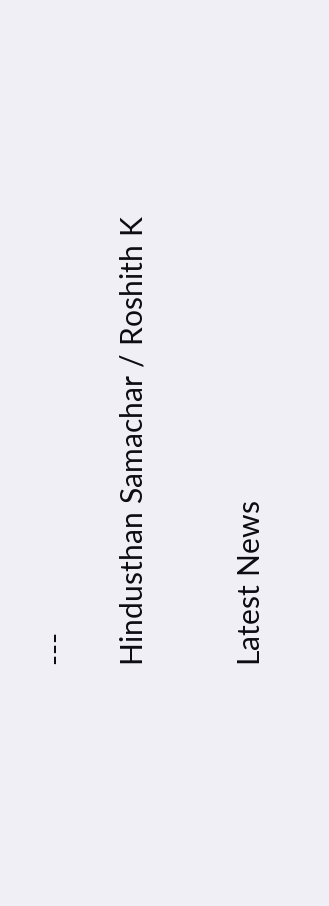---

Hindusthan Samachar / Roshith K


Latest News